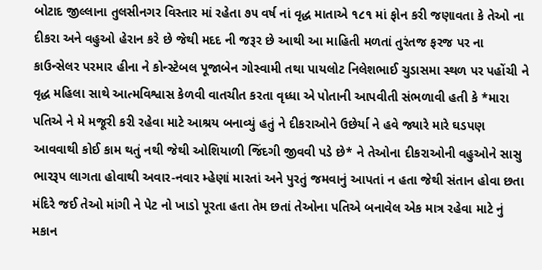બોટાદ જીલ્લાના તુલસીનગર વિસ્તાર માં રહેતા ૭૫ વર્ષ નાં વૃદ્ધ માતાએ ૧૮૧ માં ફોન કરી જણાવતા કે તેઓ ના દીકરા અને વહુઓ હેરાન કરે છે જેથી મદદ ની જરૂર છે આથી આ માહિતી મળતાં તુરંતજ ફરજ પર ના કાઉન્સેલર પરમાર હીના ને કોન્સ્ટેબલ પૂજાબેન ગોસ્વામી તથા પાયલોટ નિલેશભાઈ ચુડાસમા સ્થળ પર પહોંચી ને વૃદ્ધ મહિલા સાથે આત્મવિશ્વાસ કેળવી વાતચીત કરતા વૃધ્ધા એ પોતાની આપવીતી સંભળાવી હતી કે *મારા પતિએ ને મે મજૂરી કરી રહેવા માટે આશ્રય બનાવ્યું હતું ને દીકરાઓને ઉછેર્યા ને હવે જ્યારે મારે ઘડપણ આવવાથી કોઈ કામ થતું નથી જેથી ઓશિયાળી જિંદગી જીવવી પડે છે* ને તેઓના દીકરાઓની વહુઓને સાસુ ભારરૂપ લાગતા હોવાથી અવાર-નવાર મ્હેણાં મારતાં અને પુરતું જમવાનું આપતાં ન હતા જેથી સંતાન હોવા છતા મંદિરે જઈ તેઓ માંગી ને પેટ નો ખાડો પૂરતા હતા તેમ છતાં તેઓના પતિએ બનાવેલ એક માત્ર રહેવા માટે નું મકાન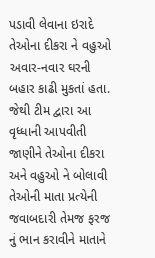પડાવી લેવાના ઇરાદે તેઓના દીકરા ને વહુઓ અવાર-નવાર ઘરની બહાર કાઢી મુકતાં હતા.
જેથી ટીમ દ્વારા આ વૃધ્ધાની આપવીતી જાણીને તેઓના દીકરા અને વહુઓ ને બોલાવી તેઓની માતા પ્રત્યેની જવાબદારી તેમજ ફરજ નું ભાન કરાવીને માતાને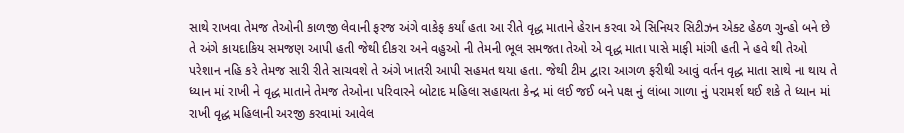સાથે રાખવા તેમજ તેઓની કાળજી લેવાની ફરજ અંગે વાકેફ કર્યાં હતા આ રીતે વૃદ્ધ માતાને હેરાન કરવા એ સિનિયર સિટીઝન એક્ટ હેઠળ ગુન્હો બને છે તે અંગે કાયદાકિય સમજણ આપી હતી જેથી દીકરા અને વહુઓ ની તેમની ભૂલ સમજતા તેઓ એ વૃદ્ધ માતા પાસે માફી માંગી હતી ને હવે થી તેઓ પરેશાન નહિ કરે તેમજ સારી રીતે સાચવશે તે અંગે ખાતરી આપી સહમત થયા હતા. જેથી ટીમ દ્વારા આગળ ફરીથી આવું વર્તન વૃદ્ધ માતા સાથે ના થાય તે ધ્યાન માં રાખી ને વૃદ્ધ માતાને તેમજ તેઓના પરિવારને બોટાદ મહિલા સહાયતા કેન્દ્ર માં લઈ જઈ બને પક્ષ નું લાંબા ગાળા નું પરામર્શ થઈ શકે તે ધ્યાન માં રાખી વૃદ્ધ મહિલાની અરજી કરવામાં આવેલ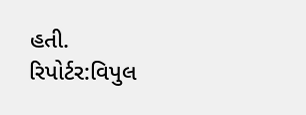હતી.
રિપોર્ટર:વિપુલ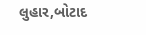લુહાર,બોટાદ